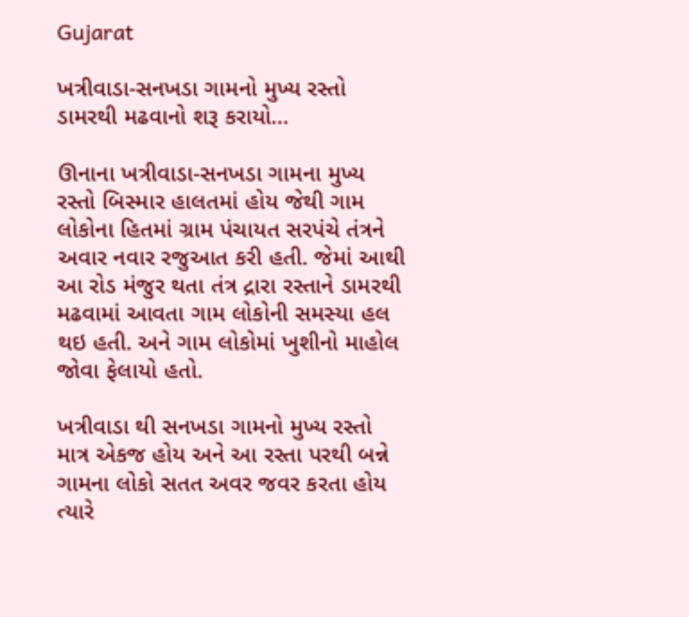Gujarat

ખત્રીવાડા-સનખડા ગામનો મુખ્ય રસ્તો ડામરથી મઢવાનો શરૂ કરાયો…

ઊનાના ખત્રીવાડા-સનખડા ગામના મુખ્ય રસ્તો બિસ્માર હાલતમાં હોય જેથી ગામ લોકોના હિતમાં ગ્રામ પંચાયત સરપંચે તંત્રને અવાર નવાર રજુઆત કરી હતી. જેમાં આથી આ રોડ મંજુર થતા તંત્ર દ્રારા રસ્તાને ડામરથી મઢવામાં આવતા ગામ લોકોની સમસ્યા હલ થઇ હતી. અને ગામ લોકોમાં ખુશીનો માહોલ જોવા ફેલાયો હતો.

ખત્રીવાડા થી સનખડા ગામનો મુખ્ય રસ્તો માત્ર એકજ હોય અને આ રસ્તા પરથી બન્ને ગામના લોકો સતત અવર જવર કરતા હોય ત્યારે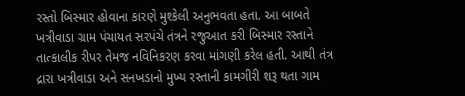રસ્તો બિસ્માર હોવાના કારણે મુશ્કેલી અનુભવતા હતા. આ બાબતે ખત્રીવાડા ગ્રામ પંચાયત સરપંચે તંત્રને રજુઆત કરી બિસ્માર રસ્તાને તાત્કાલીક રીપર તેમજ નવિનિકરણ કરવા માંગણી કરેલ હતી. આથી તંત્ર દ્રારા ખત્રીવાડા અને સનખડાનો મુખ્ય રસ્તાની કામગીરી શરૂ થતા ગામ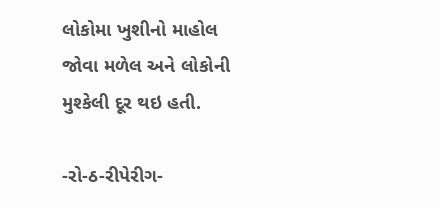લોકોમા ખુશીનો માહોલ જોવા મળેલ અને લોકોની મુશ્કેલી દૂર થઇ હતી.

-રો-ઠ-રીપેરીગ-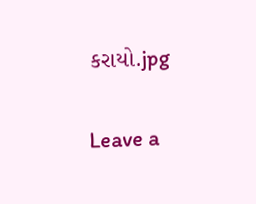કરાયો.jpg

Leave a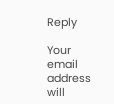Reply

Your email address will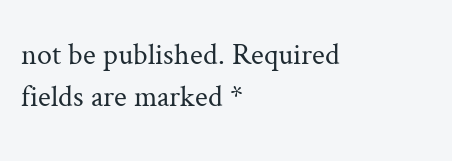not be published. Required fields are marked *